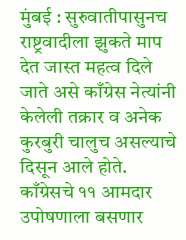मुंबई : सुरुवातीपासुनच राष्ट्रवादीला झुकते माप देत जास्त महत्व दिले जाते असे काँग्रेस नेत्यांनी केलेली तक्रार व अनेक कुरबुरी चालुच असल्याचे दिसून आले होते. काँग्रेसचे ११ आमदार उपोषणाला बसणार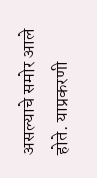असल्याचे समोर आले होते. याप्रकरणी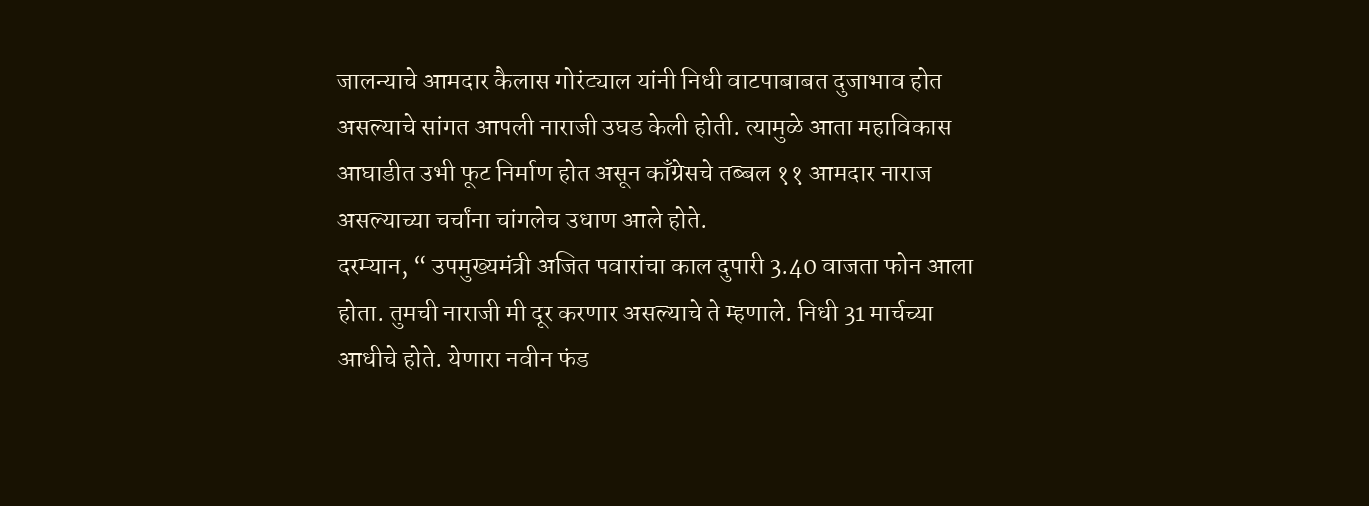जालन्याचे आमदार कैलास गोरंट्याल यांनी निधी वाटपाबाबत दुजाभाव होत असल्याचे सांगत आपली नाराजी उघड केली होती. त्यामुळे आता महाविकास आघाडीत उभी फूट निर्माण होत असून काँग्रेसचे तब्बल ११ आमदार नाराज असल्याच्या चर्चांना चांगलेच उधाण आले होते.
दरम्यान, “ उपमुख्यमंत्री अजित पवारांचा काल दुपारी 3.40 वाजता फोन आला होता. तुमची नाराजी मी दूर करणार असल्याचे ते म्हणाले. निधी 31 मार्चच्या आधीचे होते. येणारा नवीन फंड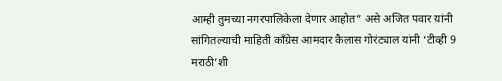आम्ही तुमच्या नगरपालिकेला देणार आहोत” असे अजित पवार यांनी सांगितल्याची माहिती काँग्रेस आमदार कैलास गोरंट्याल यांनी ‘टीव्ही 9 मराठी’शी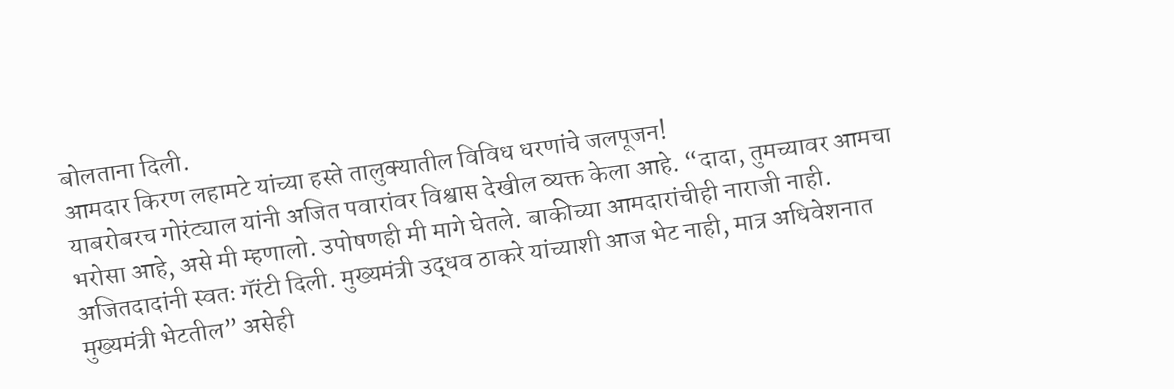बोलताना दिली.
आमदार किरण लहामटे यांच्या हस्ते तालुक्यातील विविध धरणांचे जलपूजन!
याबरोबरच गोरंट्याल यांनी अजित पवारांवर विश्वास देखील व्यक्त केला आहे. “दादा, तुमच्यावर आमचा भरोसा आहे, असे मी म्हणालो. उपोषणही मी मागे घेतले. बाकीच्या आमदारांचीही नाराजी नाही. अजितदादांनी स्वतः गॅरंटी दिली. मुख्यमंत्री उद्धव ठाकरे यांच्याशी आज भेट नाही, मात्र अधिवेशनात मुख्यमंत्री भेटतील” असेही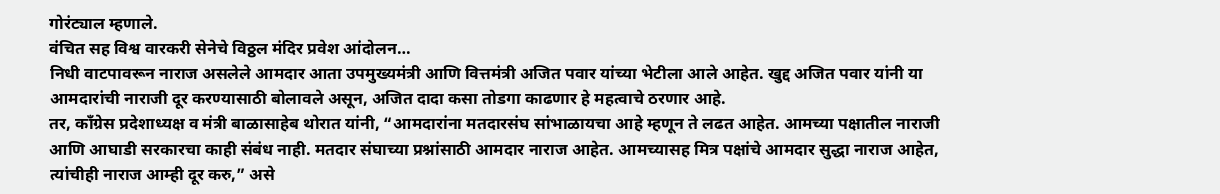गोरंट्याल म्हणाले.
वंचित सह विश्व वारकरी सेनेचे विठ्ठल मंदिर प्रवेश आंदोलन…
निधी वाटपावरून नाराज असलेले आमदार आता उपमुख्यमंत्री आणि वित्तमंत्री अजित पवार यांच्या भेटीला आले आहेत. खुद्द अजित पवार यांनी या आमदारांची नाराजी दूर करण्यासाठी बोलावले असून, अजित दादा कसा तोडगा काढणार हे महत्वाचे ठरणार आहे.
तर, काँग्रेस प्रदेशाध्यक्ष व मंत्री बाळासाहेब थोरात यांनी, “आमदारांना मतदारसंघ सांभाळायचा आहे म्हणून ते लढत आहेत. आमच्या पक्षातील नाराजी आणि आघाडी सरकारचा काही संबंध नाही. मतदार संघाच्या प्रश्नांसाठी आमदार नाराज आहेत. आमच्यासह मित्र पक्षांचे आमदार सुद्धा नाराज आहेत, त्यांचीही नाराज आम्ही दूर करु,” असे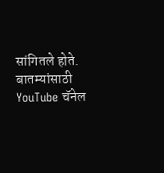सांगितले होते.
बातम्यांसाठी YouTube चॅनेल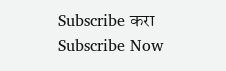Subscribe करा
Subscribe Now